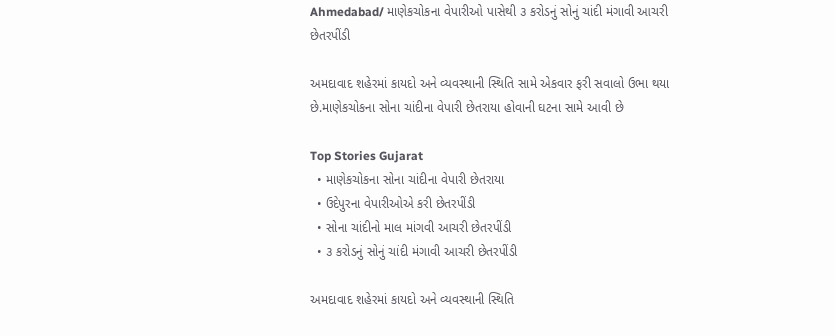Ahmedabad/ માણેકચોકના વેપારીઓ પાસેથી ૩ કરોડનું સોનું ચાંદી મંગાવી આચરી છેતરપીંડી

અમદાવાદ શહેરમાં કાયદો અને વ્યવસ્થાની સ્થિતિ સામે એકવાર ફરી સવાલો ઉભા થયા છે.માણેકચોકના સોના ચાંદીના વેપારી છેતરાયા હોવાની ઘટના સામે આવી છે

Top Stories Gujarat
  • માણેકચોકના સોના ચાંદીના વેપારી છેતરાયા
  • ઉદેપુરના વેપારીઓએ કરી છેતરપીંડી
  • સોના ચાંદીનો માલ માંગવી આચરી છેતરપીંડી
  • ૩ કરોડનું સોનું ચાંદી મંગાવી આચરી છેતરપીંડી

અમદાવાદ શહેરમાં કાયદો અને વ્યવસ્થાની સ્થિતિ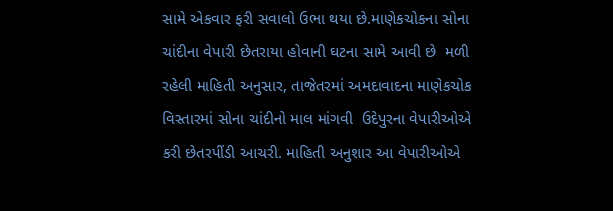સામે એકવાર ફરી સવાલો ઉભા થયા છે.માણેકચોકના સોના ચાંદીના વેપારી છેતરાયા હોવાની ઘટના સામે આવી છે  મળી રહેલી માહિતી અનુસાર, તાજેતરમાં અમદાવાદના માણેકચોક વિસ્તારમાં સોના ચાંદીનો માલ માંગવી  ઉદેપુરના વેપારીઓએ કરી છેતરપીંડી આચરી. માહિતી અનુશાર આ વેપારીઓએ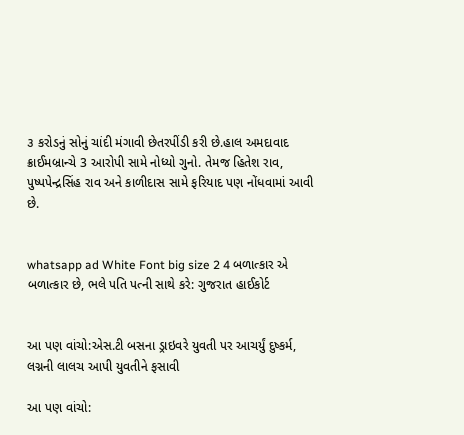૩ કરોડનું સોનું ચાંદી મંગાવી છેતરપીંડી કરી છે.હાલ અમદાવાદ  ક્રાઈમબ્રાન્ચે 3 આરોપી સામે નોધ્યો ગુનો. તેમજ હિતેશ રાવ, પુષ્પપેન્દ્રસિંહ રાવ અને કાળીદાસ સામે ફરિયાદ પણ નોંધવામાં આવી છે.


whatsapp ad White Font big size 2 4 બળાત્કાર એ બળાત્કાર છે, ભલે પતિ પત્ની સાથે કરે: ગુજરાત હાઈકોર્ટ


આ પણ વાંચો:એસ.ટી બસના ડ્રાઇવરે યુવતી પર આચર્યું દુષ્કર્મ, લગ્નની લાલચ આપી યુવતીને ફસાવી

આ પણ વાંચો: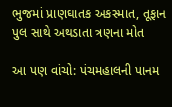ભુજમાં પ્રાણઘાતક અકસ્માત, તૂફાન પુલ સાથે અથડાતા ત્રણના મોત

આ પણ વાંચો: પંચમહાલની પાનમ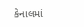કેનાલમાં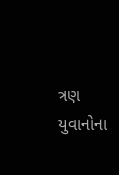ત્રણ યુવાનોના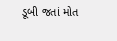ડૂબી જતાં મોત